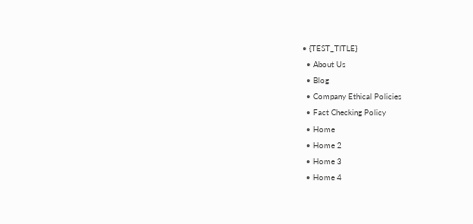• {TEST_TITLE}
  • About Us
  • Blog
  • Company Ethical Policies
  • Fact Checking Policy
  • Home
  • Home 2
  • Home 3
  • Home 4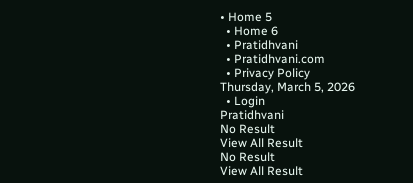• Home 5
  • Home 6
  • Pratidhvani
  • Pratidhvani.com
  • Privacy Policy
Thursday, March 5, 2026
  • Login
Pratidhvani
No Result
View All Result
No Result
View All Result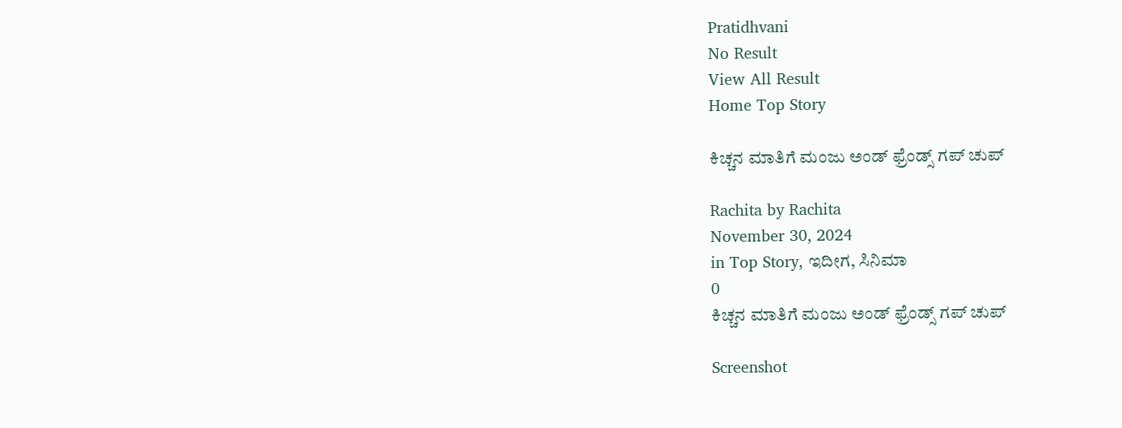Pratidhvani
No Result
View All Result
Home Top Story

ಕಿಚ್ಚನ ಮಾತಿಗೆ ಮಂಜು ಅಂಡ್ ಫ್ರೆಂಡ್ಸ್ ಗಪ್ ಚುಪ್

Rachita by Rachita
November 30, 2024
in Top Story, ಇದೀಗ, ಸಿನಿಮಾ
0
ಕಿಚ್ಚನ ಮಾತಿಗೆ ಮಂಜು ಅಂಡ್ ಫ್ರೆಂಡ್ಸ್ ಗಪ್ ಚುಪ್

Screenshot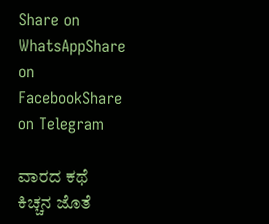Share on WhatsAppShare on FacebookShare on Telegram

ವಾರದ ಕಥೆ ಕಿಚ್ಚನ ಜೊತೆ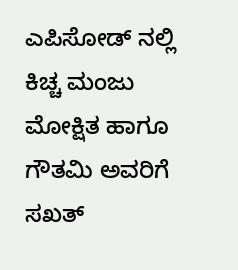ಎಪಿಸೋಡ್ ನಲ್ಲಿ ಕಿಚ್ಚ ಮಂಜು ಮೋಕ್ಷಿತ ಹಾಗೂ ಗೌತಮಿ ಅವರಿಗೆ ಸಖತ್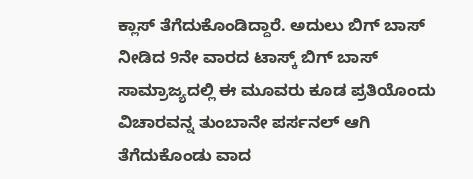ಕ್ಲಾಸ್ ತೆಗೆದುಕೊಂಡಿದ್ದಾರೆ. ಅದುಲು ಬಿಗ್ ಬಾಸ್ ನೀಡಿದ 9ನೇ ವಾರದ ಟಾಸ್ಕ್ ಬಿಗ್ ಬಾಸ್ ಸಾಮ್ರಾಜ್ಯದಲ್ಲಿ ಈ ಮೂವರು ಕೂಡ ಪ್ರತಿಯೊಂದು ವಿಚಾರವನ್ನ ತುಂಬಾನೇ ಪರ್ಸನಲ್ ಆಗಿ ತೆಗೆದುಕೊಂಡು ವಾದ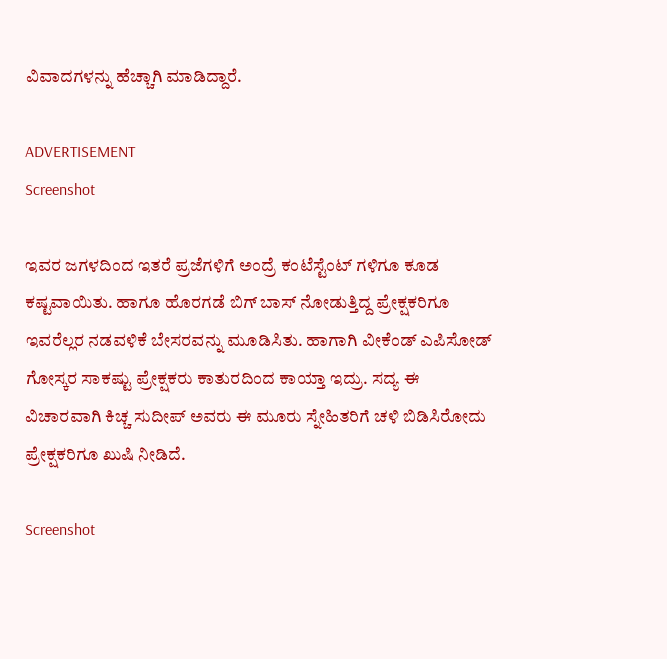ವಿವಾದಗಳನ್ನು ಹೆಚ್ಚಾಗಿ ಮಾಡಿದ್ದಾರೆ.

ADVERTISEMENT
Screenshot

ಇವರ ಜಗಳದಿಂದ ಇತರೆ ಪ್ರಜೆಗಳಿಗೆ ಅಂದ್ರೆ ಕಂಟೆಸ್ಟೆಂಟ್ ಗಳಿಗೂ ಕೂಡ ಕಷ್ಟವಾಯಿತು. ಹಾಗೂ ಹೊರಗಡೆ ಬಿಗ್ ಬಾಸ್ ನೋಡುತ್ತಿದ್ದ ಪ್ರೇಕ್ಷಕರಿಗೂ ಇವರೆಲ್ಲರ ನಡವಳಿಕೆ ಬೇಸರವನ್ನು ಮೂಡಿಸಿತು. ಹಾಗಾಗಿ ವೀಕೆಂಡ್ ಎಪಿಸೋಡ್ ಗೋಸ್ಕರ ಸಾಕಷ್ಟು ಪ್ರೇಕ್ಷಕರು ಕಾತುರದಿಂದ ಕಾಯ್ತಾ ಇದ್ರು. ಸದ್ಯ ಈ ವಿಚಾರವಾಗಿ ಕಿಚ್ಚ ಸುದೀಪ್ ಅವರು ಈ ಮೂರು ಸ್ನೇಹಿತರಿಗೆ ಚಳಿ ಬಿಡಿಸಿರೋದು ಪ್ರೇಕ್ಷಕರಿಗೂ ಖುಷಿ ನೀಡಿದೆ.

Screenshot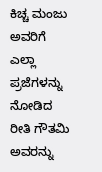ಕಿಚ್ಚ ಮಂಜು ಅವರಿಗೆ ಎಲ್ಲಾ ಪ್ರಜೆಗಳನ್ನು ನೋಡಿದ ರೀತಿ ಗೌತಮಿ ಅವರನ್ನು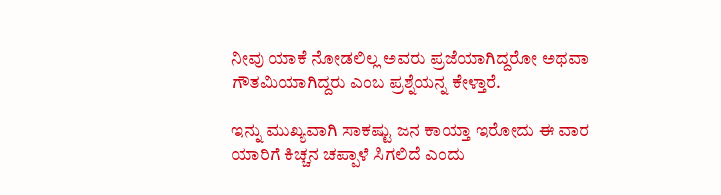ನೀವು ಯಾಕೆ ನೋಡಲಿಲ್ಲ ಅವರು ಪ್ರಜೆಯಾಗಿದ್ದರೋ ಅಥವಾ ಗೌತಮಿಯಾಗಿದ್ದರು ಎಂಬ ಪ್ರಶ್ನೆಯನ್ನ ಕೇಳ್ತಾರೆ.

ಇನ್ನು ಮುಖ್ಯವಾಗಿ ಸಾಕಷ್ಟು ಜನ ಕಾಯ್ತಾ ಇರೋದು ಈ ವಾರ ಯಾರಿಗೆ ಕಿಚ್ಚನ ಚಪ್ಪಾಳೆ ಸಿಗಲಿದೆ ಎಂದು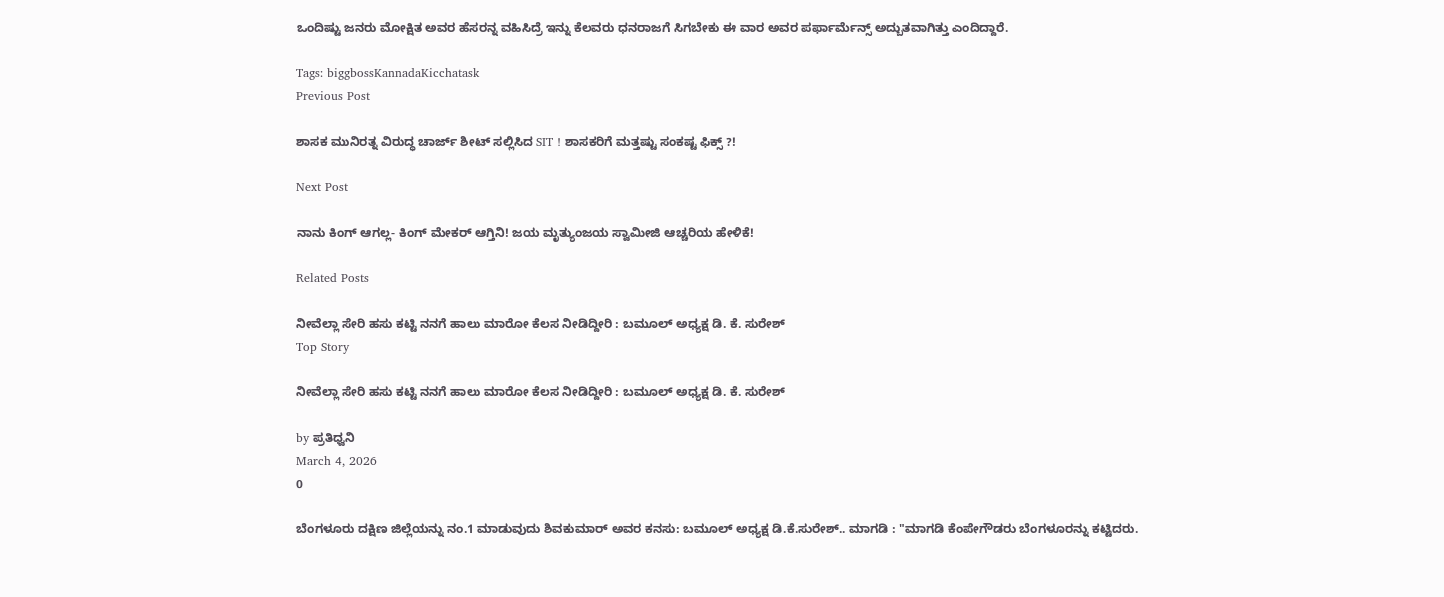ಒಂದಿಷ್ಟು ಜನರು ಮೋಕ್ಷಿತ ಅವರ ಹೆಸರನ್ನ ವಹಿಸಿದ್ರೆ ಇನ್ನು ಕೆಲವರು ಧನರಾಜಗೆ ಸಿಗಬೇಕು ಈ ವಾರ ಅವರ ಪರ್ಫಾರ್ಮೆನ್ಸ್ ಅದ್ಬುತವಾಗಿತ್ತು ಎಂದಿದ್ದಾರೆ.

Tags: biggbossKannadaKicchatask
Previous Post

ಶಾಸಕ ಮುನಿರತ್ನ ವಿರುದ್ಧ ಚಾರ್ಜ್ ಶೀಟ್ ಸಲ್ಲಿಸಿದ SIT ! ಶಾಸಕರಿಗೆ ಮತ್ತಷ್ಟು ಸಂಕಷ್ಟ ಫಿಕ್ಸ್ ?!

Next Post

ನಾನು ಕಿಂಗ್ ಆಗಲ್ಲ- ಕಿಂಗ್ ಮೇಕರ್ ಆಗ್ತಿನಿ! ಜಯ ಮೃತ್ಯುಂಜಯ ಸ್ವಾಮೀಜಿ ಆಚ್ಚರಿಯ ಹೇಳಿಕೆ!

Related Posts

ನೀವೆಲ್ಲಾ ಸೇರಿ ಹಸು ಕಟ್ಟಿ ನನಗೆ ಹಾಲು ಮಾರೋ ಕೆಲಸ ನೀಡಿದ್ದೀರಿ : ಬಮೂಲ್‌ ಅಧ್ಯಕ್ಷ ಡಿ. ಕೆ. ಸುರೇಶ್
Top Story

ನೀವೆಲ್ಲಾ ಸೇರಿ ಹಸು ಕಟ್ಟಿ ನನಗೆ ಹಾಲು ಮಾರೋ ಕೆಲಸ ನೀಡಿದ್ದೀರಿ : ಬಮೂಲ್‌ ಅಧ್ಯಕ್ಷ ಡಿ. ಕೆ. ಸುರೇಶ್

by ಪ್ರತಿಧ್ವನಿ
March 4, 2026
0

ಬೆಂಗಳೂರು ದಕ್ಷಿಣ ಜಿಲ್ಲೆಯನ್ನು ನಂ.1 ಮಾಡುವುದು ಶಿವಕುಮಾರ್ ಅವರ ಕನಸು: ಬಮೂಲ್ ಅಧ್ಯಕ್ಷ ಡಿ.ಕೆ.ಸುರೇಶ್.. ಮಾಗಡಿ : "ಮಾಗಡಿ ಕೆಂಪೇಗೌಡರು ಬೆಂಗಳೂರನ್ನು ಕಟ್ಟಿದರು.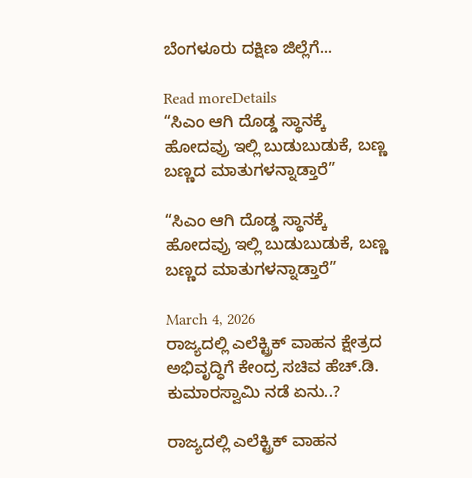ಬೆಂಗಳೂರು ದಕ್ಷಿಣ ಜಿಲ್ಲೆಗೆ...

Read moreDetails
“ಸಿಎಂ ಆಗಿ ದೊಡ್ಡ ಸ್ಥಾನಕ್ಕೆ ಹೋದವ್ರು ಇಲ್ಲಿ ಬುಡುಬುಡುಕೆ, ಬಣ್ಣ ಬಣ್ಣದ ಮಾತುಗಳನ್ನಾಡ್ತಾರೆ”

“ಸಿಎಂ ಆಗಿ ದೊಡ್ಡ ಸ್ಥಾನಕ್ಕೆ ಹೋದವ್ರು ಇಲ್ಲಿ ಬುಡುಬುಡುಕೆ, ಬಣ್ಣ ಬಣ್ಣದ ಮಾತುಗಳನ್ನಾಡ್ತಾರೆ”

March 4, 2026
ರಾಜ್ಯದಲ್ಲಿ ಎಲೆಕ್ಟ್ರಿಕ್ ವಾಹನ ಕ್ಷೇತ್ರದ ಅಭಿವೃದ್ಧಿಗೆ ಕೇಂದ್ರ ಸಚಿವ ಹೆಚ್.ಡಿ. ಕುಮಾರಸ್ವಾಮಿ ನಡೆ ಏನು..?

ರಾಜ್ಯದಲ್ಲಿ ಎಲೆಕ್ಟ್ರಿಕ್ ವಾಹನ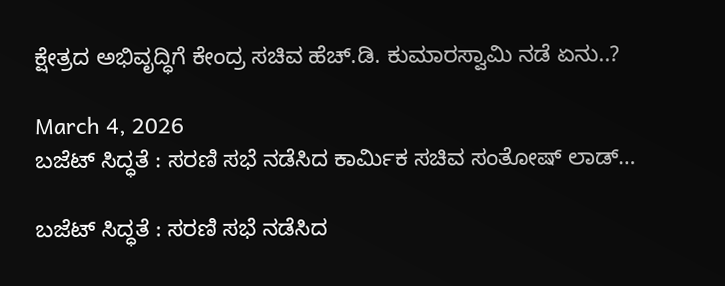ಕ್ಷೇತ್ರದ ಅಭಿವೃದ್ಧಿಗೆ ಕೇಂದ್ರ ಸಚಿವ ಹೆಚ್.ಡಿ. ಕುಮಾರಸ್ವಾಮಿ ನಡೆ ಏನು..?

March 4, 2026
ಬಜೆಟ್‌ ಸಿದ್ಧತೆ : ಸರಣಿ ಸಭೆ ನಡೆಸಿದ ಕಾರ್ಮಿಕ ಸಚಿವ ಸಂತೋಷ್‌ ಲಾಡ್‌…

ಬಜೆಟ್‌ ಸಿದ್ಧತೆ : ಸರಣಿ ಸಭೆ ನಡೆಸಿದ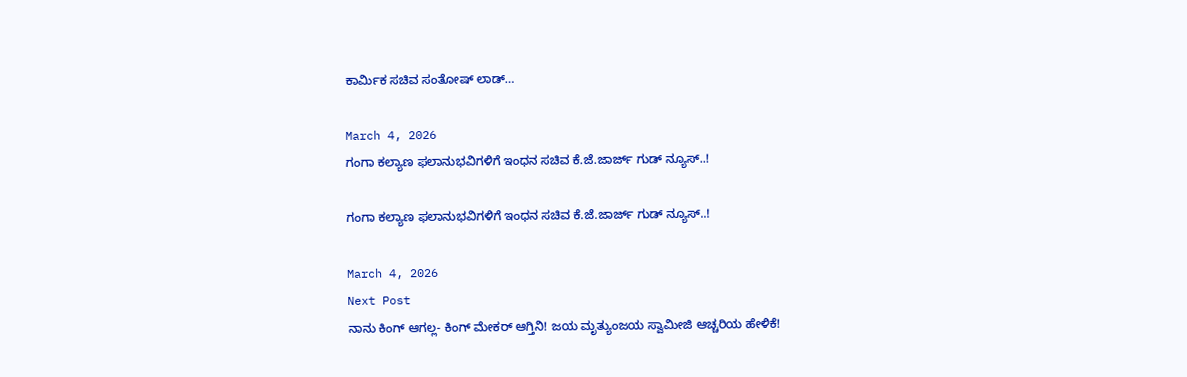ಕಾರ್ಮಿಕ ಸಚಿವ ಸಂತೋಷ್‌ ಲಾಡ್‌…

March 4, 2026
ಗಂಗಾ ಕಲ್ಯಾಣ ಫಲಾನುಭವಿಗಳಿಗೆ ಇಂಧನ ಸಚಿವ ಕೆ.ಜೆ.ಜಾರ್ಜ್ ಗುಡ್‌ ನ್ಯೂಸ್..!

ಗಂಗಾ ಕಲ್ಯಾಣ ಫಲಾನುಭವಿಗಳಿಗೆ ಇಂಧನ ಸಚಿವ ಕೆ.ಜೆ.ಜಾರ್ಜ್ ಗುಡ್‌ ನ್ಯೂಸ್..!

March 4, 2026
Next Post
ನಾನು ಕಿಂಗ್ ಆಗಲ್ಲ- ಕಿಂಗ್ ಮೇಕರ್ ಆಗ್ತಿನಿ! ಜಯ ಮೃತ್ಯುಂಜಯ ಸ್ವಾಮೀಜಿ ಆಚ್ಚರಿಯ ಹೇಳಿಕೆ!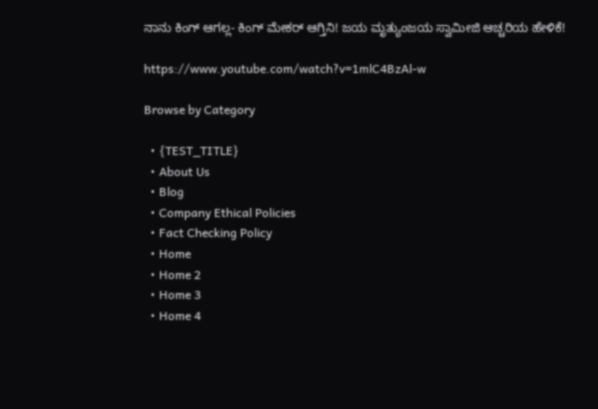ನಾನು ಕಿಂಗ್ ಆಗಲ್ಲ- ಕಿಂಗ್ ಮೇಕರ್ ಆಗ್ತಿನಿ! ಜಯ ಮೃತ್ಯುಂಜಯ ಸ್ವಾಮೀಜಿ ಆಚ್ಚರಿಯ ಹೇಳಿಕೆ!

https://www.youtube.com/watch?v=1mlC4BzAl-w

Browse by Category

  • {TEST_TITLE}
  • About Us
  • Blog
  • Company Ethical Policies
  • Fact Checking Policy
  • Home
  • Home 2
  • Home 3
  • Home 4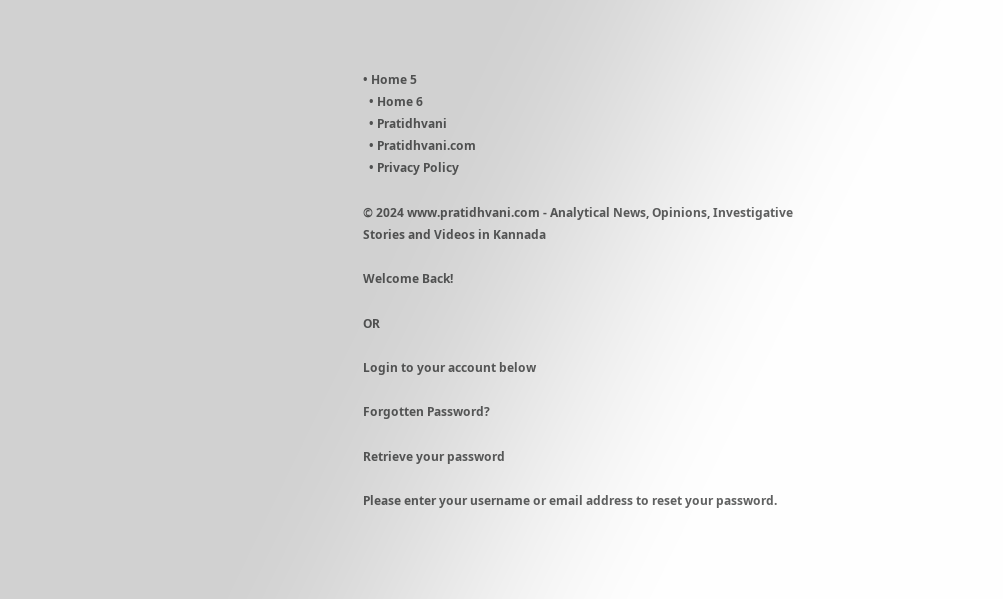• Home 5
  • Home 6
  • Pratidhvani
  • Pratidhvani.com
  • Privacy Policy

© 2024 www.pratidhvani.com - Analytical News, Opinions, Investigative Stories and Videos in Kannada

Welcome Back!

OR

Login to your account below

Forgotten Password?

Retrieve your password

Please enter your username or email address to reset your password.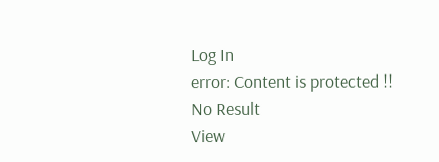Log In
error: Content is protected !!
No Result
View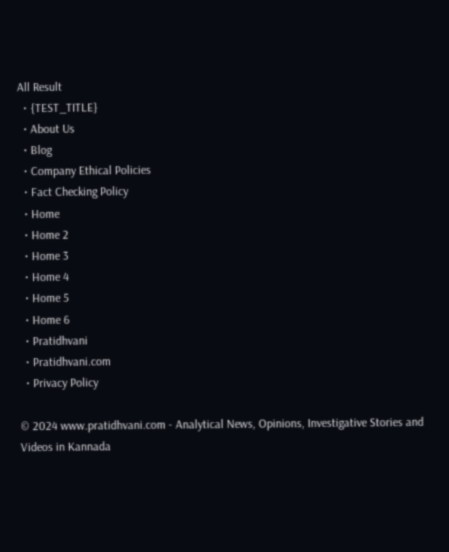All Result
  • {TEST_TITLE}
  • About Us
  • Blog
  • Company Ethical Policies
  • Fact Checking Policy
  • Home
  • Home 2
  • Home 3
  • Home 4
  • Home 5
  • Home 6
  • Pratidhvani
  • Pratidhvani.com
  • Privacy Policy

© 2024 www.pratidhvani.com - Analytical News, Opinions, Investigative Stories and Videos in Kannada